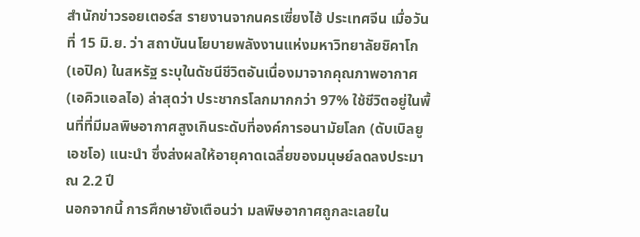สำนักข่าวรอยเตอร์ส รายงานจากนครเซี่ยงไฮ้ ประเทศจีน เมื่อวันที่ 15 มิ.ย. ว่า สถาบันนโยบายพลังงานแห่งมหาวิทยาลัยชิคาโก (เอปิค) ในสหรัฐ ระบุในดัชนีชีวิตอันเนื่องมาจากคุณภาพอากาศ (เอคิวแอลไอ) ล่าสุดว่า ประชากรโลกมากกว่า 97% ใช้ชีวิตอยู่ในพื้นที่ที่มีมลพิษอากาศสูงเกินระดับที่องค์การอนามัยโลก (ดับเบิลยูเอชโอ) แนะนำ ซึ่งส่งผลให้อายุคาดเฉลี่ยของมนุษย์ลดลงประมาณ 2.2 ปี
นอกจากนี้ การศึกษายังเตือนว่า มลพิษอากาศถูกละเลยใน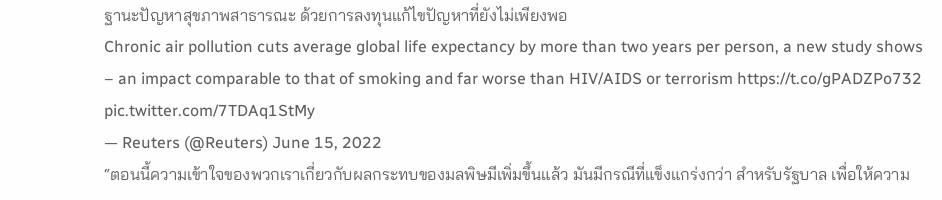ฐานะปัญหาสุขภาพสาธารณะ ด้วยการลงทุนแก้ไขปัญหาที่ยังไม่เพียงพอ
Chronic air pollution cuts average global life expectancy by more than two years per person, a new study shows – an impact comparable to that of smoking and far worse than HIV/AIDS or terrorism https://t.co/gPADZPo732 pic.twitter.com/7TDAq1StMy
— Reuters (@Reuters) June 15, 2022
“ตอนนี้ความเข้าใจของพวกเราเกี่ยวกับผลกระทบของมลพิษมีเพิ่มขึ้นแล้ว มันมีกรณีที่แข็งแกร่งกว่า สำหรับรัฐบาล เพื่อให้ความ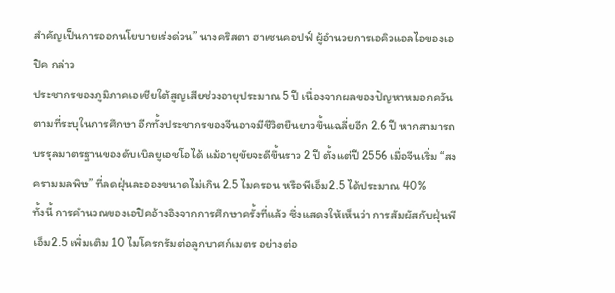สำคัญเป็นการออกนโยบายเร่งด่วน” นางคริสตา ฮาเซนคอปฟ์ ผู้อำนวยการเอคิวแอลไอของเอปิค กล่าว
ประชากรของภูมิภาคเอเชียใต้สูญเสียช่วงอายุประมาณ 5 ปี เนื่องจากผลของปัญหาหมอกควัน ตามที่ระบุในการศึกษา อีกทั้งประชากรของจีนอาจมีชีวิตยืนยาวขึ้นเฉลี่ยอีก 2.6 ปี หากสามารถบรรุลมาตรฐานของดับเบิลยูเอชโอได้ แม้อายุขัยจะดีขึ้นราว 2 ปี ตั้งแต่ปี 2556 เมื่อจีนเริ่ม “สงครามมลพิษ” ที่ลดฝุ่นละอองขนาดไม่เกิน 2.5 ไมครอน หรือพีเอ็ม2.5 ได้ประมาณ 40%
ทั้งนี้ การคำนวณของเอปิคอ้างอิงจากการศึกษาครั้งที่แล้ว ซึ่งแสดงให้เห็นว่า การสัมผัสกับฝุ่นพีเอ็ม2.5 เพิ่มเติม 10 ไมโครกรัมต่อลูกบาศก์เมตร อย่างต่อ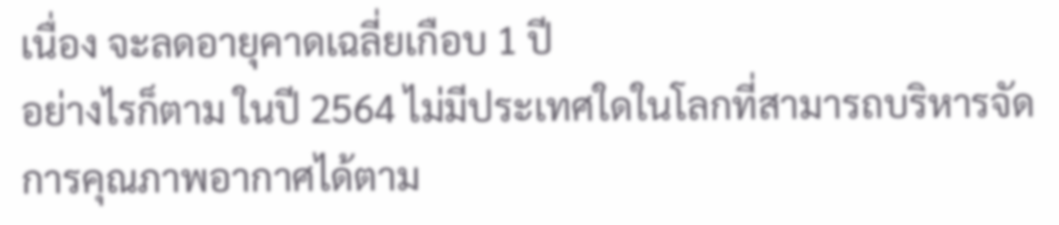เนื่อง จะลดอายุคาดเฉลี่ยเกือบ 1 ปี
อย่างไรก็ตาม ในปี 2564 ไม่มีประเทศใดในโลกที่สามารถบริหารจัดการคุณภาพอากาศได้ตาม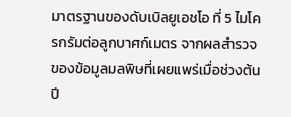มาตรฐานของดับเบิลยูเอชโอ ที่ 5 ไมโครกรัมต่อลูกบาศก์เมตร จากผลสำรวจของข้อมูลมลพิษที่เผยแพร่เมื่อช่วงต้นปี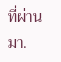ที่ผ่านมา.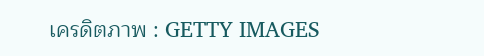เครดิตภาพ : GETTY IMAGES